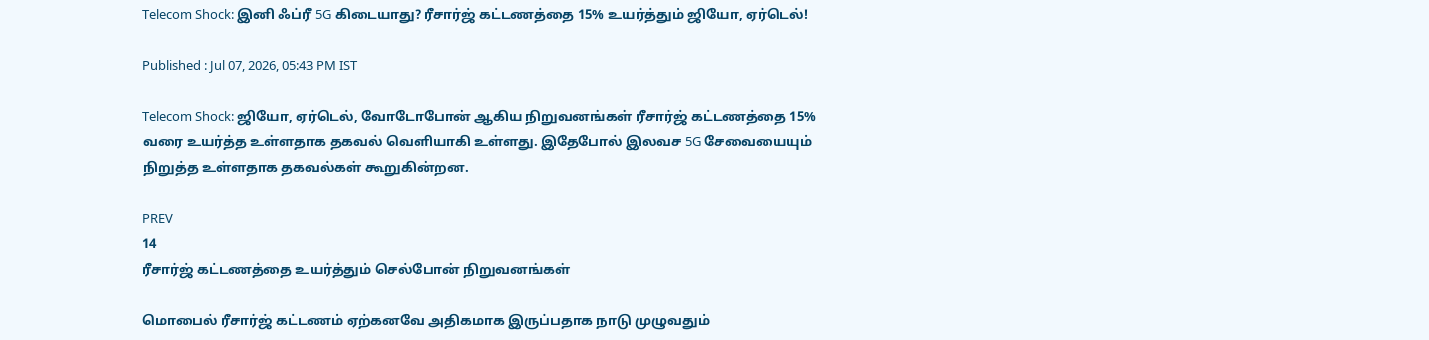Telecom Shock: இனி ஃப்ரீ 5G கிடையாது? ரீசார்ஜ் கட்டணத்தை 15% உயர்த்தும் ஜியோ, ஏர்டெல்!

Published : Jul 07, 2026, 05:43 PM IST

Telecom Shock: ஜியோ, ஏர்டெல், வோடோபோன் ஆகிய நிறுவனங்கள் ரீசார்ஜ் கட்டணத்தை 15% வரை உயர்த்த உள்ளதாக தகவல் வெளியாகி உள்ளது. இதேபோல் இலவச 5G சேவையையும் நிறுத்த உள்ளதாக தகவல்கள் கூறுகின்றன.

PREV
14
ரீசார்ஜ் கட்டணத்தை உயர்த்தும் செல்போன் நிறுவனங்கள்

மொபைல் ரீசார்ஜ் கட்டணம் ஏற்கனவே அதிகமாக இருப்பதாக நாடு முழுவதும்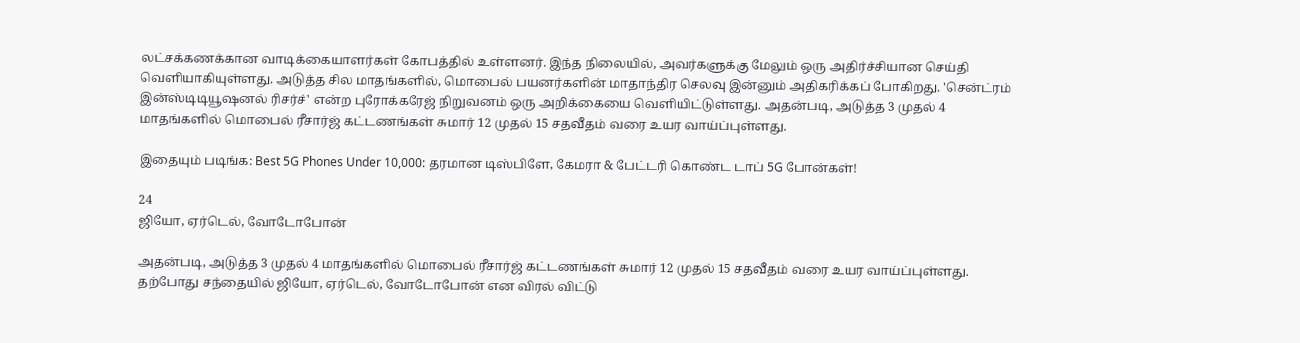லட்சக்கணக்கான வாடிக்கையாளர்கள் கோபத்தில் உள்ளனர். இந்த நிலையில், அவர்களுக்கு மேலும் ஒரு அதிர்ச்சியான செய்தி வெளியாகியுள்ளது. அடுத்த சில மாதங்களில், மொபைல் பயனர்களின் மாதாந்திர செலவு இன்னும் அதிகரிக்கப் போகிறது. 'சென்ட்ரம் இன்ஸ்டிடியூஷனல் ரிசர்ச்' என்ற புரோக்கரேஜ் நிறுவனம் ஒரு அறிக்கையை வெளியிட்டுள்ளது. அதன்படி, அடுத்த 3 முதல் 4 மாதங்களில் மொபைல் ரீசார்ஜ் கட்டணங்கள் சுமார் 12 முதல் 15 சதவீதம் வரை உயர வாய்ப்புள்ளது.

இதையும் படிங்க: Best 5G Phones Under 10,000: தரமான டிஸ்பிளே, கேமரா & பேட்டரி கொண்ட டாப் 5G போன்கள்!

24
ஜியோ, ஏர்டெல், வோடோபோன்

அதன்படி, அடுத்த 3 முதல் 4 மாதங்களில் மொபைல் ரீசார்ஜ் கட்டணங்கள் சுமார் 12 முதல் 15 சதவீதம் வரை உயர வாய்ப்புள்ளது. தற்போது சந்தையில் ஜியோ, ஏர்டெல், வோடோபோன் என விரல் விட்டு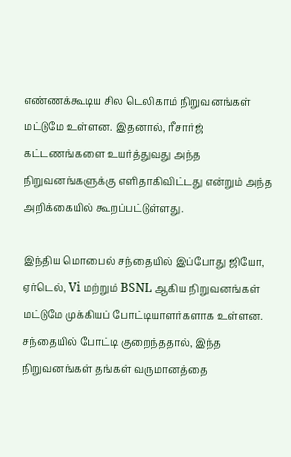எண்ணக்கூடிய சில டெலிகாம் நிறுவனங்கள் மட்டுமே உள்ளன. இதனால், ரீசார்ஜ் கட்டணங்களை உயர்த்துவது அந்த நிறுவனங்களுக்கு எளிதாகிவிட்டது என்றும் அந்த அறிக்கையில் கூறப்பட்டுள்ளது.

இந்திய மொபைல் சந்தையில் இப்போது ஜியோ, ஏர்டெல், Vi மற்றும் BSNL ஆகிய நிறுவனங்கள் மட்டுமே முக்கியப் போட்டியாளர்களாக உள்ளன. சந்தையில் போட்டி குறைந்ததால், இந்த நிறுவனங்கள் தங்கள் வருமானத்தை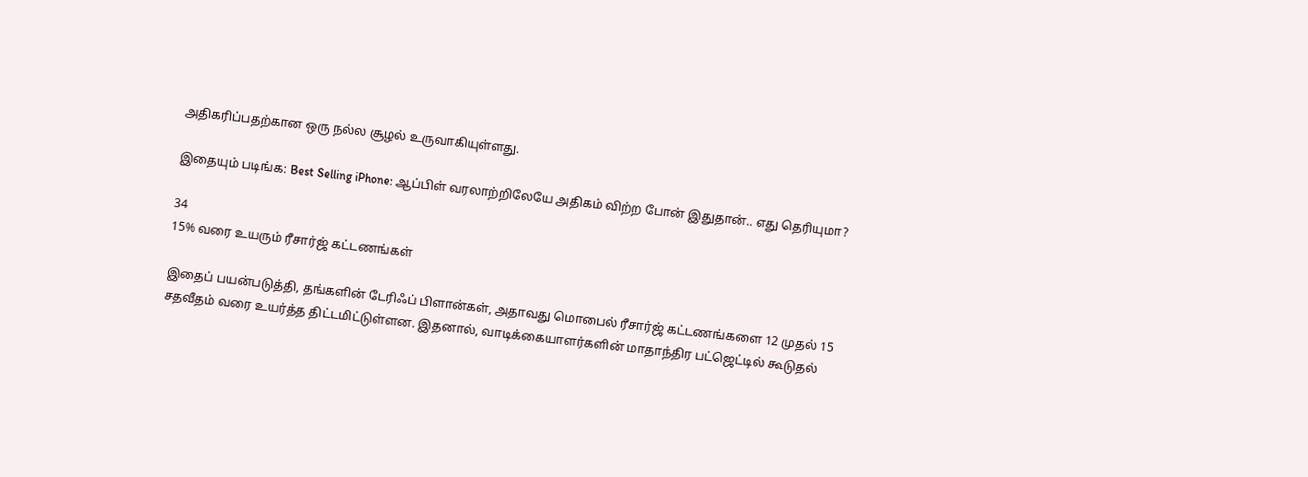அதிகரிப்பதற்கான ஒரு நல்ல சூழல் உருவாகியுள்ளது.

இதையும் படிங்க: Best Selling iPhone: ஆப்பிள் வரலாற்றிலேயே அதிகம் விற்ற போன் இதுதான்.. எது தெரியுமா?

34
15% வரை உயரும் ரீசார்ஜ் கட்டணங்கள்

இதைப் பயன்படுத்தி, தங்களின் டேரிஃப் பிளான்கள், அதாவது மொபைல் ரீசார்ஜ் கட்டணங்களை 12 முதல் 15 சதவீதம் வரை உயர்த்த திட்டமிட்டுள்ளன. இதனால், வாடிக்கையாளர்களின் மாதாந்திர பட்ஜெட்டில் கூடுதல்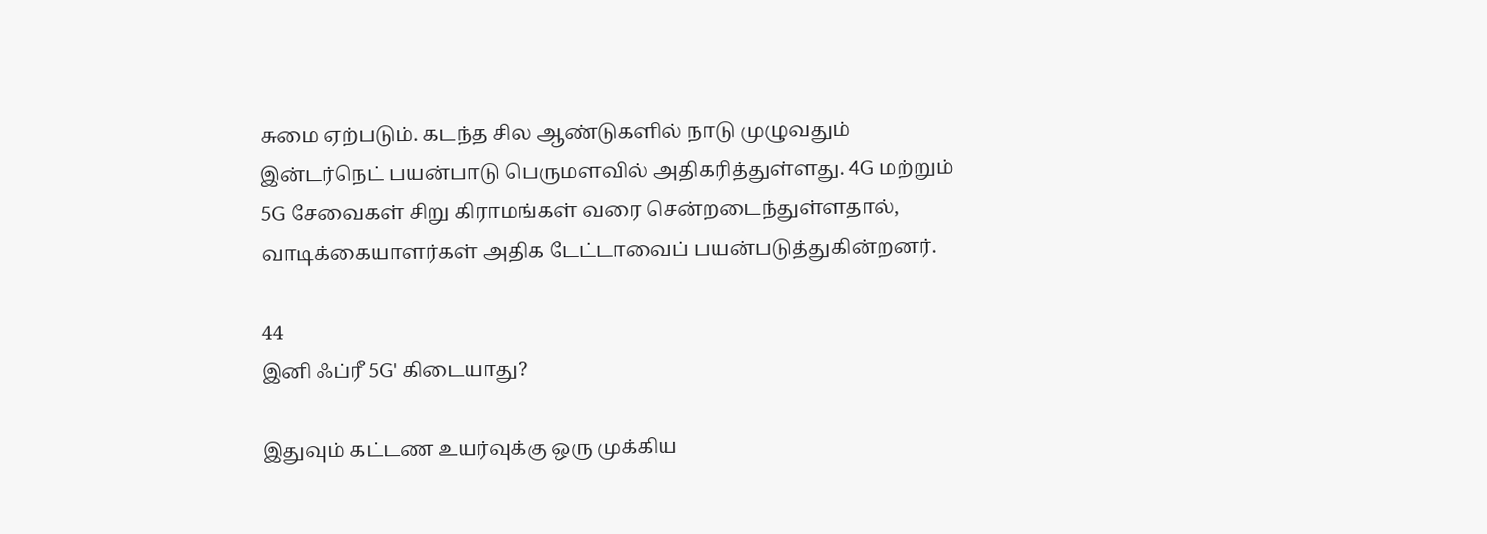சுமை ஏற்படும். கடந்த சில ஆண்டுகளில் நாடு முழுவதும் இன்டர்நெட் பயன்பாடு பெருமளவில் அதிகரித்துள்ளது. 4G மற்றும் 5G சேவைகள் சிறு கிராமங்கள் வரை சென்றடைந்துள்ளதால், வாடிக்கையாளர்கள் அதிக டேட்டாவைப் பயன்படுத்துகின்றனர்.

44
இனி ஃப்ரீ 5G' கிடையாது?

இதுவும் கட்டண உயர்வுக்கு ஒரு முக்கிய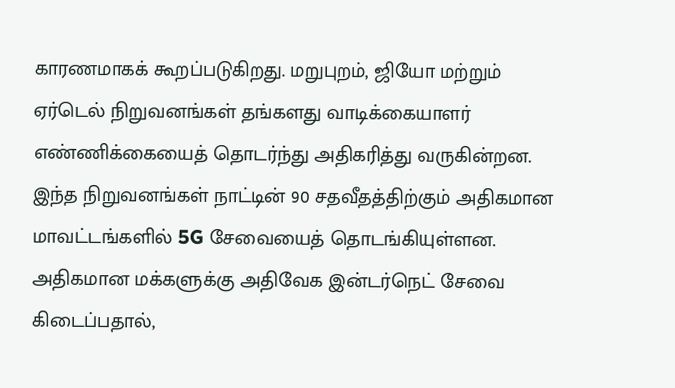காரணமாகக் கூறப்படுகிறது. மறுபுறம், ஜியோ மற்றும் ஏர்டெல் நிறுவனங்கள் தங்களது வாடிக்கையாளர் எண்ணிக்கையைத் தொடர்ந்து அதிகரித்து வருகின்றன. இந்த நிறுவனங்கள் நாட்டின் 90 சதவீதத்திற்கும் அதிகமான மாவட்டங்களில் 5G சேவையைத் தொடங்கியுள்ளன. அதிகமான மக்களுக்கு அதிவேக இன்டர்நெட் சேவை கிடைப்பதால்,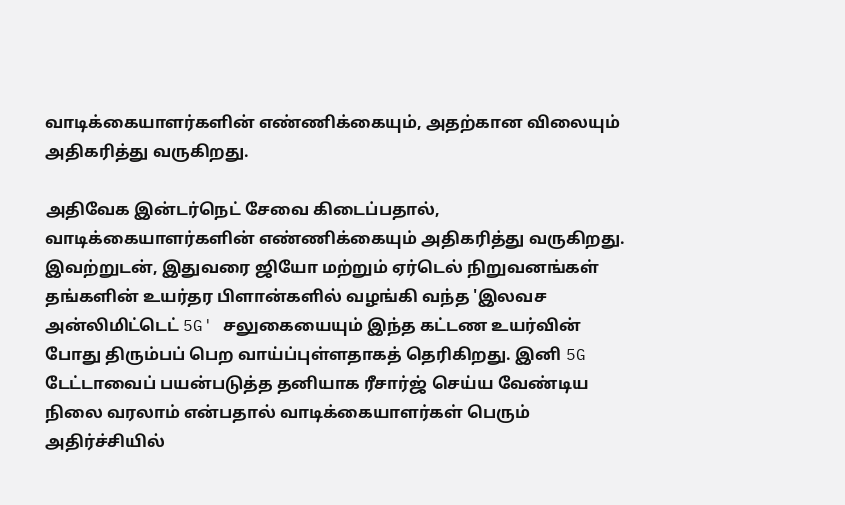வாடிக்கையாளர்களின் எண்ணிக்கையும், அதற்கான விலையும் அதிகரித்து வருகிறது.

அதிவேக இன்டர்நெட் சேவை கிடைப்பதால், வாடிக்கையாளர்களின் எண்ணிக்கையும் அதிகரித்து வருகிறது. இவற்றுடன், இதுவரை ஜியோ மற்றும் ஏர்டெல் நிறுவனங்கள் தங்களின் உயர்தர பிளான்களில் வழங்கி வந்த 'இலவச அன்லிமிட்டெட் 5G' சலுகையையும் இந்த கட்டண உயர்வின் போது திரும்பப் பெற வாய்ப்புள்ளதாகத் தெரிகிறது. இனி 5G டேட்டாவைப் பயன்படுத்த தனியாக ரீசார்ஜ் செய்ய வேண்டிய நிலை வரலாம் என்பதால் வாடிக்கையாளர்கள் பெரும் அதிர்ச்சியில்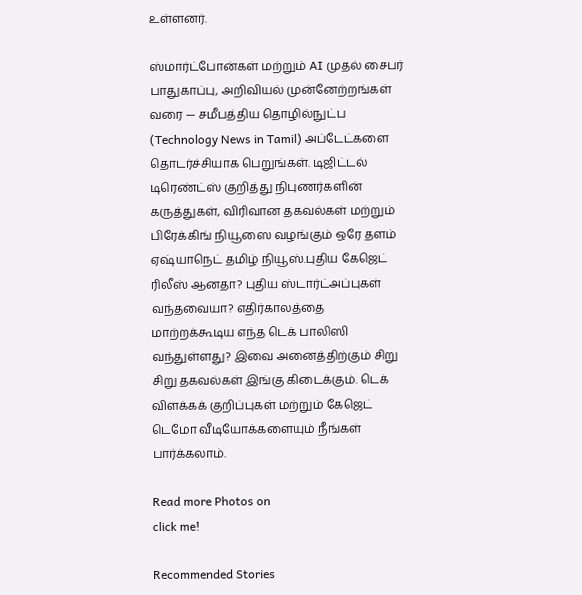உள்ளனர்.

ஸ்மார்ட்போன்கள் மற்றும் AI முதல் சைபர் பாதுகாப்பு, அறிவியல் முன்னேற்றங்கள் வரை — சமீபத்திய தொழில்நுட்ப (Technology News in Tamil) அப்டேட்களை தொடர்ச்சியாக பெறுங்கள். டிஜிட்டல் டிரெண்ட்ஸ் குறித்து நிபுணர்களின் கருத்துகள், விரிவான தகவல்கள் மற்றும் பிரேக்கிங் நியூஸை வழங்கும் ஒரே தளம் ஏஷ்யாநெட் தமிழ் நியூஸ்.புதிய கேஜெட் ரிலீஸ் ஆனதா? புதிய ஸ்டார்ட்அப்புகள் வந்தவையா? எதிர்காலத்தை மாற்றக்கூடிய எந்த டெக் பாலிஸி வந்துள்ளது? இவை அனைத்திற்கும் சிறு சிறு தகவல்கள் இங்கு கிடைக்கும். டெக் விளக்கக் குறிப்புகள் மற்றும் கேஜெட் டெமோ வீடியோக்களையும் நீங்கள் பார்க்கலாம்.

Read more Photos on
click me!

Recommended Stories